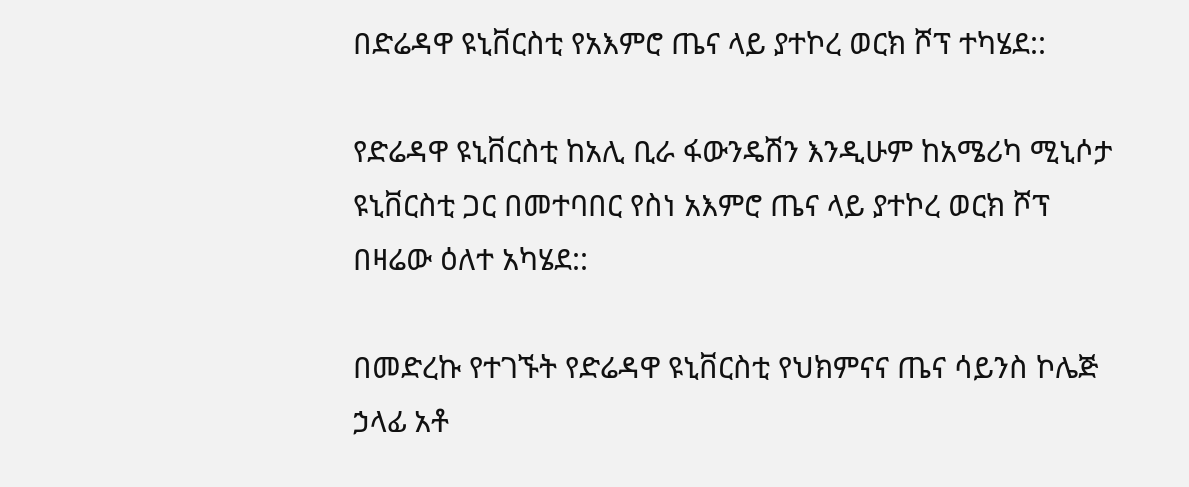በድሬዳዋ ዩኒቨርስቲ የአእምሮ ጤና ላይ ያተኮረ ወርክ ሾፕ ተካሄደ::

የድሬዳዋ ዩኒቨርስቲ ከአሊ ቢራ ፋውንዴሽን እንዲሁም ከአሜሪካ ሚኒሶታ ዩኒቨርስቲ ጋር በመተባበር የስነ አእምሮ ጤና ላይ ያተኮረ ወርክ ሾፕ በዛሬው ዕለተ አካሄደ::

በመድረኩ የተገኙት የድሬዳዋ ዩኒቨርስቲ የህክምናና ጤና ሳይንስ ኮሌጅ ኃላፊ አቶ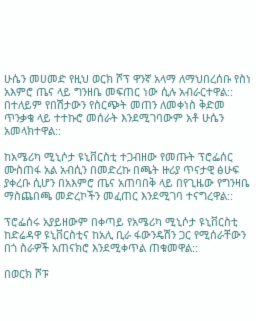ሁሴን መሀመድ የዚህ ወርክ ሾፕ ዋንኛ አላማ ለማህበረሰቡ የስነ አእምሮ ጤና ላይ ግንዘቤ መፍጠር ነው ሲሉ አብራርተዋል:: በተለይም የበሽታውን የስርጭት መጠን ለመቀነስ ቅድመ ጥንቃቄ ላይ ተተኩሮ መሰራት እንደሚገባውም አቶ ሁሴን አመላክተዋል::

ከአሜሪካ ሚኒሶታ ዩኒቨርስቲ ተጋብዘው የመጡት ፕሮፌሰር ሙስጠፋ አል አብሲን በመድረኩ በጫት ዙሪያ ጥናታዊ ፅሁፍ ያቀረቡ ሲሆን በአእምሮ ጤና አጠባበቅ ላይ በየጊዜው የግንዛቤ ማስጨበጫ መድረኮችን መፈጠር እንደሚገባ ተናግረዋል::

ፕሮፌሰሩ አያይዘውም በቀጣይ የአሜሪካ ሚኒሶታ ዩኒቨርስቲ ከድሬዳዋ ዩኒቨርስቲና ከአሊ ቢራ ፋውንዴሽን ጋር የሚሰራቸውን በጎ ስራዎች አጠናክሮ እንደሚቀጥል ጠቁመዋል::

በወርክ ሾፑ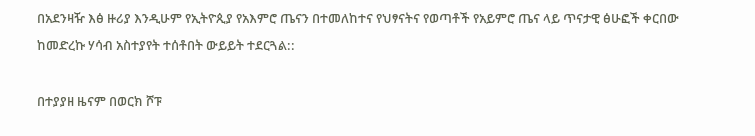በአደንዛዥ እፅ ዙሪያ እንዲሁም የኢትዮጲያ የአእምሮ ጤናን በተመለከተና የህፃናትና የወጣቶች የአይምሮ ጤና ላይ ጥናታዊ ፅሁፎች ቀርበው ከመድረኩ ሃሳብ አስተያየት ተሰቶበት ውይይት ተደርጓል::

በተያያዘ ዜናም በወርክ ሾፑ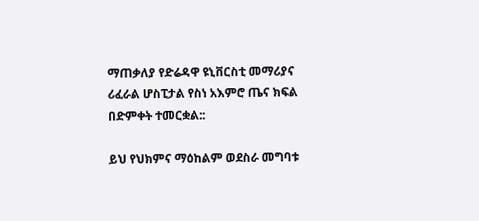ማጠቃለያ የድሬዳዋ ዩኒቨርስቲ መማሪያና ሪፈራል ሆስፒታል የስነ አእምሮ ጤና ክፍል በድምቀት ተመርቋል::

ይህ የህክምና ማዕከልም ወደስራ መግባቱ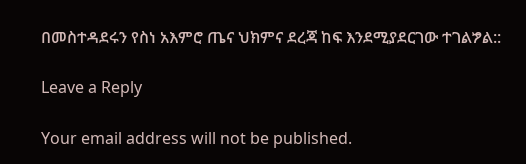በመስተዳደሩን የስነ አእምሮ ጤና ህክምና ደረጃ ከፍ እንደሚያደርገው ተገልፇል::

Leave a Reply

Your email address will not be published.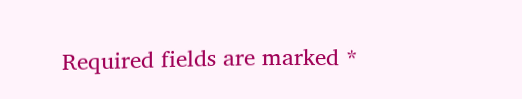Required fields are marked *